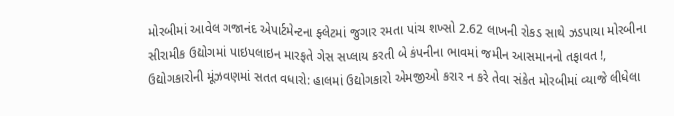મોરબીમાં આવેલ ગજાનંદ એપાર્ટમેન્ટના ફ્લેટમાં જુગાર રમતા પાંચ શખ્સો 2.62 લાખની રોકડ સાથે ઝડપાયા મોરબીના સીરામીક ઉદ્યોગમાં પાઇપલાઇન મારફતે ગેસ સપ્લાય કરતી બે કંપનીના ભાવમાં જમીન આસમાનનો તફાવત !, ઉદ્યોગકારોની મૂંઝવણમાં સતત વધારો: હાલમાં ઉદ્યોગકારો એમજીઓ કરાર ન કરે તેવા સંકેત મોરબીમાં વ્યાજે લીધેલા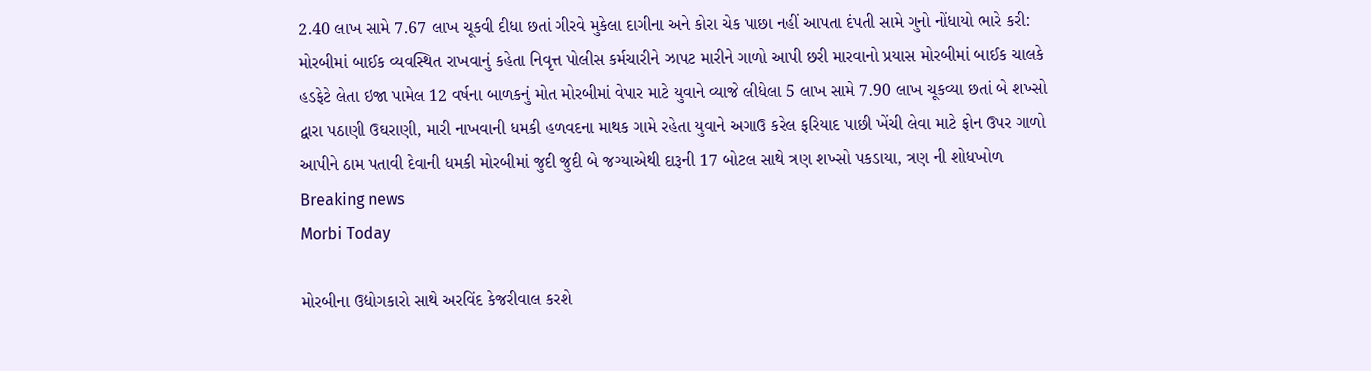2.40 લાખ સામે 7.67 લાખ ચૂકવી દીધા છતાં ગીરવે મુકેલા દાગીના અને કોરા ચેક પાછા નહીં આપતા દંપતી સામે ગુનો નોંધાયો ભારે કરી: મોરબીમાં બાઈક વ્યવસ્થિત રાખવાનું કહેતા નિવૃત્ત પોલીસ કર્મચારીને ઝાપટ મારીને ગાળો આપી છરી મારવાનો પ્રયાસ મોરબીમાં બાઈક ચાલકે હડફેટે લેતા ઇજા પામેલ 12 વર્ષના બાળકનું મોત મોરબીમાં વેપાર માટે યુવાને વ્યાજે લીધેલા 5 લાખ સામે 7.90 લાખ ચૂકવ્યા છતાં બે શખ્સો દ્વારા પઠાણી ઉઘરાણી, મારી નાખવાની ધમકી હળવદના માથક ગામે રહેતા યુવાને અગાઉ કરેલ ફરિયાદ પાછી ખેંચી લેવા માટે ફોન ઉપર ગાળો આપીને ઠામ પતાવી દેવાની ધમકી મોરબીમાં જુદી જુદી બે જગ્યાએથી દારૂની 17 બોટલ સાથે ત્રણ શખ્સો પકડાયા, ત્રણ ની શોધખોળ
Breaking news
Morbi Today

મોરબીના ઉદ્યોગકારો સાથે અરવિંદ કેજરીવાલ કરશે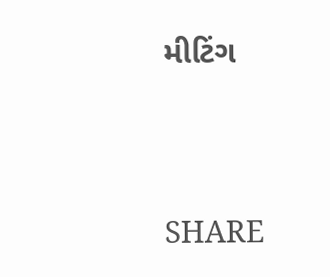મીટિંગ


SHARE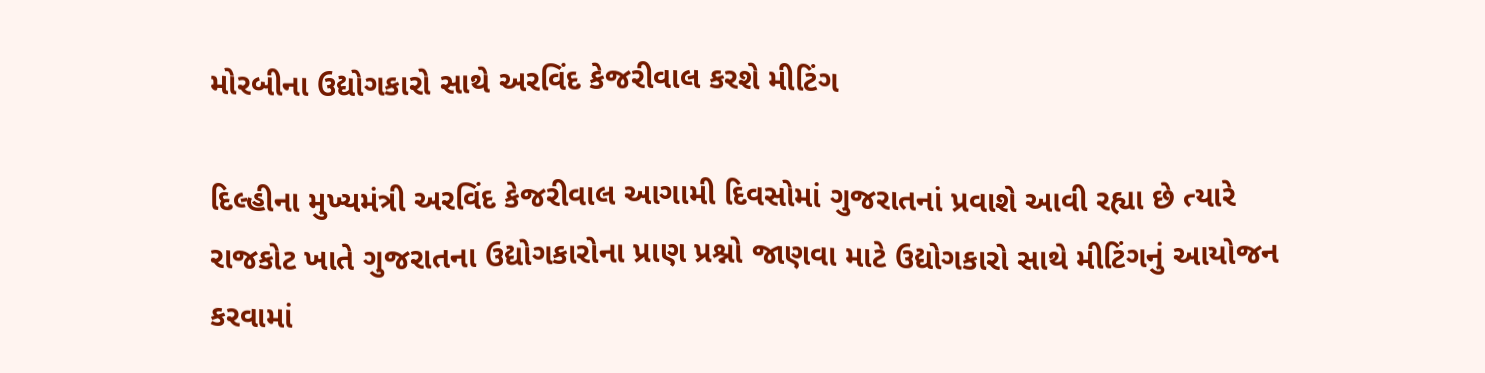મોરબીના ઉદ્યોગકારો સાથે અરવિંદ કેજરીવાલ કરશે મીટિંગ

દિલ્હીના મુખ્યમંત્રી અરવિંદ કેજરીવાલ આગામી દિવસોમાં ગુજરાતનાં પ્રવાશે આવી રહ્યા છે ત્યારે રાજકોટ ખાતે ગુજરાતના ઉદ્યોગકારોના પ્રાણ પ્રશ્નો જાણવા માટે ઉદ્યોગકારો સાથે મીટિંગનું આયોજન કરવામાં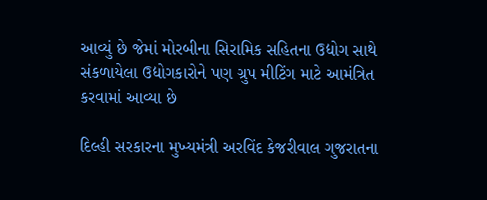આવ્યું છે જેમાં મોરબીના સિરામિક સહિતના ઉદ્યોગ સાથે સંકળાયેલા ઉદ્યોગકારોને પણ ગ્રુપ મીટિંગ માટે આમંત્રિત કરવામાં આવ્યા છે

દિલ્હી સરકારના મુખ્યમંત્રી અરવિંદ કેજરીવાલ ગુજરાતના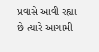પ્રવાસે આવી રહ્યા છે ત્યારે આગામી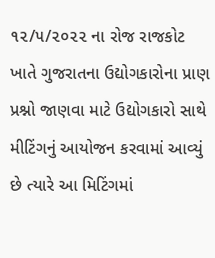૧૨/૫/૨૦૨૨ ના રોજ રાજકોટ ખાતે ગુજરાતના ઉદ્યોગકારોના પ્રાણ પ્રશ્નો જાણવા માટે ઉદ્યોગકારો સાથે મીટિંગનું આયોજન કરવામાં આવ્યું છે ત્યારે આ મિટિંગમાં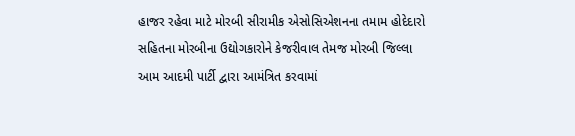હાજર રહેવા માટે મોરબી સીરામીક એસોસિએશનના તમામ હોદેદારો સહિતના મોરબીના ઉદ્યોગકારોને કેજરીવાલ તેમજ મોરબી જિલ્લા આમ આદમી પાર્ટી દ્વારા આમંત્રિત કરવામાં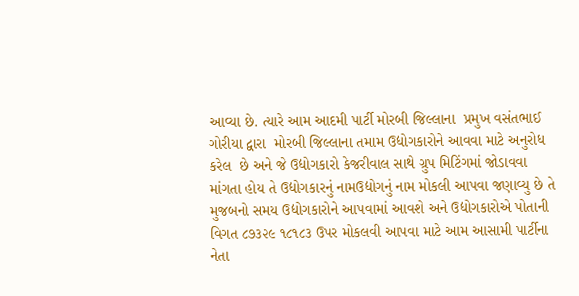આવ્યા છે. ત્યારે આમ આદમી પાર્ટી મોરબી જિલ્લાના  પ્રમુખ વસંતભાઈ ગોરીયા દ્વારા  મોરબી જિલ્લાના તમામ ઉદ્યોગકારોને આવવા માટે અનુરોધ કરેલ  છે અને જે ઉદ્યોગકારો કેજરીવાલ સાથે ગ્રુપ મિટિંગમાં જોડાવવા માંગતા હોય તે ઉદ્યોગકારનું નામઉદ્યોગનું નામ મોકલી આપવા જણાવ્યુ છે તે મુજબનો સમય ઉદ્યોગકારોને આપવામાં આવશે અને ઉદ્યોગકારોએ પોતાની વિગત ૮૭૩૨૯ ૧૮૧૮૩ ઉપર મોકલવી આપવા માટે આમ આસામી પાર્ટીના નેતા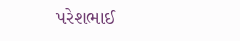પરેશભાઈ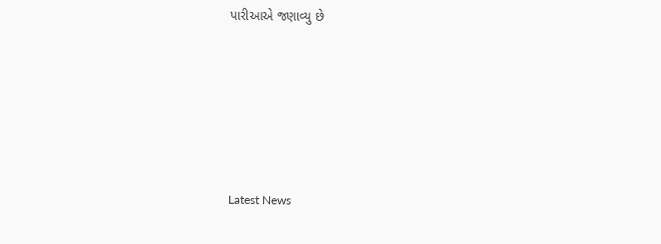પારીઆએ જણાવ્યુ છે






Latest News